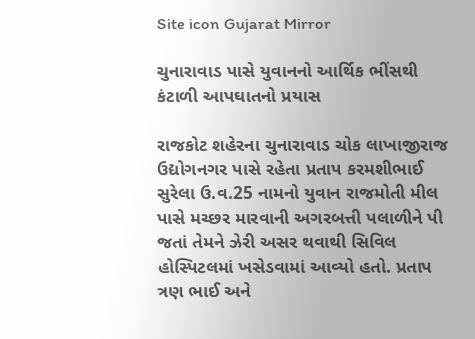Site icon Gujarat Mirror

ચુનારાવાડ પાસે યુવાનનો આર્થિક ભીંસથી કંટાળી આપઘાતનો પ્રયાસ

રાજકોટ શહેરના ચુનારાવાડ ચોક લાખાજીરાજ ઉદ્યોગનગર પાસે રહેતા પ્રતાપ કરમશીભાઈ સુરેલા ઉ.વ.25 નામનો યુવાન રાજમોતી મીલ પાસે મચ્છર મારવાની અગરબત્તી પલાળીને પી જતાં તેમને ઝેરી અસર થવાથી સિવિલ હોસ્પિટલમાં ખસેડવામાં આવ્યો હતો. પ્રતાપ ત્રણ ભાઈ અને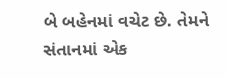બે બહેનમાં વચેટ છે. તેમને સંતાનમાં એક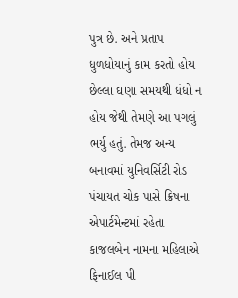પુત્ર છે. અને પ્રતાપ ધુળધોયાનું કામ કરતો હોય છેલ્લા ઘણા સમયથી ધંધો ન હોય જેથી તેમણે આ પગલું ભર્યુ હતું. તેમજ અન્ય બનાવમાં યુનિવર્સિટી રોડ પંચાયત ચોક પાસે ક્રિષના એપાર્ટમેન્ટમાં રહેતા કાજલબેન નામના મહિલાએ ફિનાઈલ પી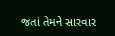જતાં તેમને સારવાર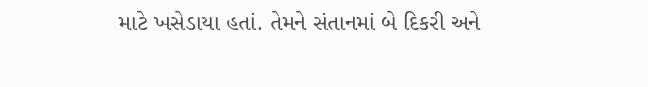માટે ખસેડાયા હતાં. તેમને સંતાનમાં બે દિકરી અને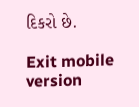દિકરો છે.

Exit mobile version